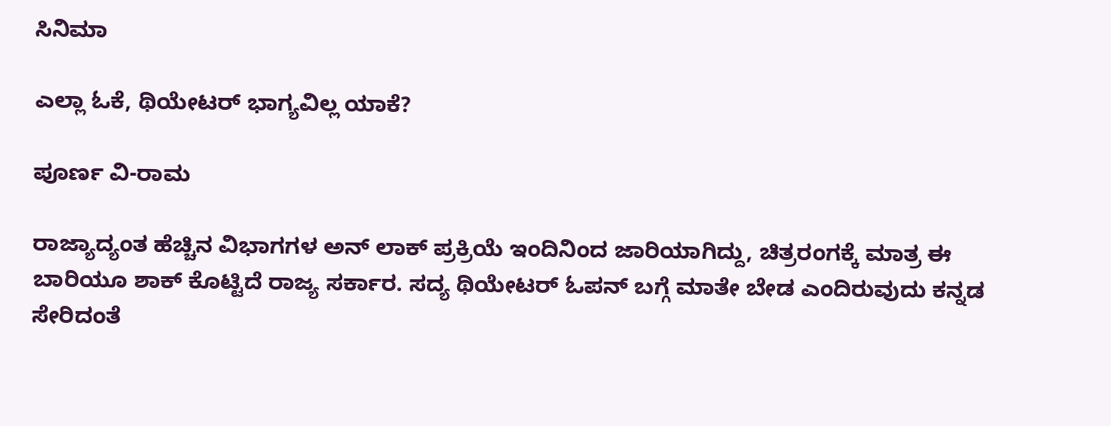ಸಿನಿಮಾ

ಎಲ್ಲಾ ಓಕೆ, ಥಿಯೇಟರ್ ಭಾಗ್ಯವಿಲ್ಲ ಯಾಕೆ?

ಪೂರ್ಣ ವಿ-ರಾಮ

ರಾಜ್ಯಾದ್ಯಂತ ಹೆಚ್ಚಿನ ವಿಭಾಗಗಳ ಅನ್ ಲಾಕ್ ಪ್ರಕ್ರಿಯೆ ಇಂದಿನಿಂದ ಜಾರಿಯಾಗಿದ್ದು, ಚಿತ್ರರಂಗಕ್ಕೆ ಮಾತ್ರ ಈ ಬಾರಿಯೂ ಶಾಕ್ ಕೊಟ್ಟಿದೆ ರಾಜ್ಯ ಸರ್ಕಾರ. ಸದ್ಯ ಥಿಯೇಟರ್ ಓಪನ್ ಬಗ್ಗೆ ಮಾತೇ ಬೇಡ ಎಂದಿರುವುದು ಕನ್ನಡ ಸೇರಿದಂತೆ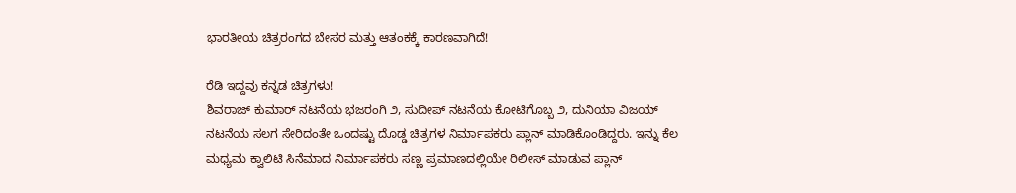ಭಾರತೀಯ ಚಿತ್ರರಂಗದ ಬೇಸರ ಮತ್ತು ಆತಂಕಕ್ಕೆ ಕಾರಣವಾಗಿದೆ!

ರೆಡಿ ಇದ್ದವು ಕನ್ನಡ ಚಿತ್ರಗಳು!
ಶಿವರಾಜ್ ಕುಮಾರ್ ನಟನೆಯ ಭಜರಂಗಿ ೨, ಸುದೀಪ್ ನಟನೆಯ ಕೋಟಿಗೊಬ್ಬ ೨, ದುನಿಯಾ ವಿಜಯ್ ನಟನೆಯ ಸಲಗ ಸೇರಿದಂತೇ ಒಂದಷ್ಟು ದೊಡ್ಡ ಚಿತ್ರಗಳ ನಿರ್ಮಾಪಕರು ಪ್ಲಾನ್ ಮಾಡಿಕೊಂಡಿದ್ದರು. ಇನ್ನು ಕೆಲ ಮಧ್ಯಮ ಕ್ವಾಲಿಟಿ ಸಿನೆಮಾದ ನಿರ್ಮಾಪಕರು ಸಣ್ಣ ಪ್ರಮಾಣದಲ್ಲಿಯೇ ರಿಲೀಸ್ ಮಾಡುವ ಪ್ಲಾನ್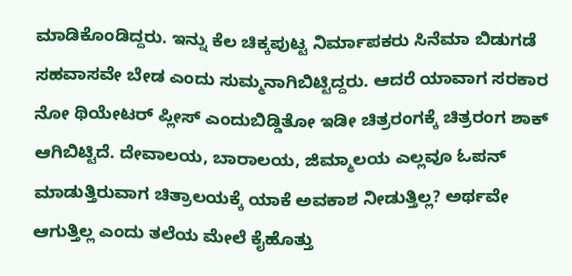ಮಾಡಿಕೊಂಡಿದ್ದರು. ಇನ್ನು ಕೆಲ ಚಿಕ್ಕಪುಟ್ಟ ನಿರ್ಮಾಪಕರು ಸಿನೆಮಾ ಬಿಡುಗಡೆ ಸಹವಾಸವೇ ಬೇಡ ಎಂದು ಸುಮ್ಮನಾಗಿಬಿಟ್ಟಿದ್ದರು. ಆದರೆ ಯಾವಾಗ ಸರಕಾರ ನೋ ಥಿಯೇಟರ್ ಪ್ಲೀಸ್ ಎಂದುಬಿಡ್ಡಿತೋ ಇಡೀ ಚಿತ್ರರಂಗಕ್ಕೆ ಚಿತ್ರರಂಗ ಶಾಕ್ ಆಗಿಬಿಟ್ಟಿದೆ. ದೇವಾಲಯ, ಬಾರಾಲಯ, ಜಿಮ್ಮಾಲಯ ಎಲ್ಲವೂ ಓಪನ್ ಮಾಡುತ್ತಿರುವಾಗ ಚಿತ್ರಾಲಯಕ್ಕೆ ಯಾಕೆ ಅವಕಾಶ ನೀಡುತ್ತಿಲ್ಲ? ಅರ್ಥವೇ ಆಗುತ್ತಿಲ್ಲ ಎಂದು ತಲೆಯ ಮೇಲೆ ಕೈಹೊತ್ತು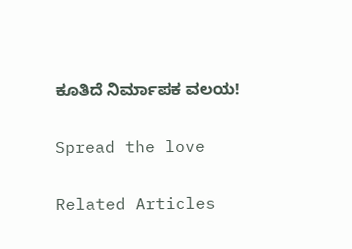ಕೂತಿದೆ ನಿರ್ಮಾಪಕ ವಲಯ!

Spread the love

Related Articles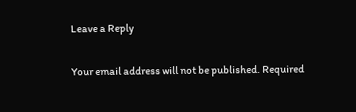Leave a Reply

Your email address will not be published. Required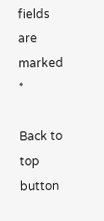fields are marked *

Back to top button